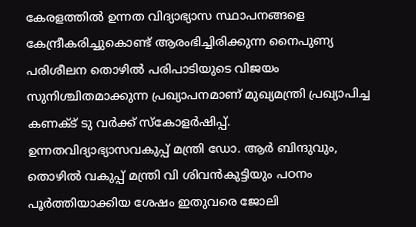കേരളത്തിൽ ഉന്നത വിദ്യാഭ്യാസ സ്ഥാപനങ്ങളെ കേന്ദ്രീകരിച്ചുകൊണ്ട് ആരംഭിച്ചിരിക്കുന്ന നൈപുണ്യ പരിശീലന തൊഴിൽ പരിപാടിയുടെ വിജയം സുനിശ്ചിതമാക്കുന്ന പ്രഖ്യാപനമാണ് മുഖ്യമന്ത്രി പ്രഖ്യാപിച്ച കണക്ട് ടു വർക്ക് സ്കോളർഷിപ്പ്.
ഉന്നതവിദ്യാഭ്യാസവകുപ്പ് മന്ത്രി ഡോ. ആർ ബിന്ദുവും, തൊഴിൽ വകുപ്പ് മന്ത്രി വി ശിവൻകുട്ടിയും പഠനം പൂർത്തിയാക്കിയ ശേഷം ഇതുവരെ ജോലി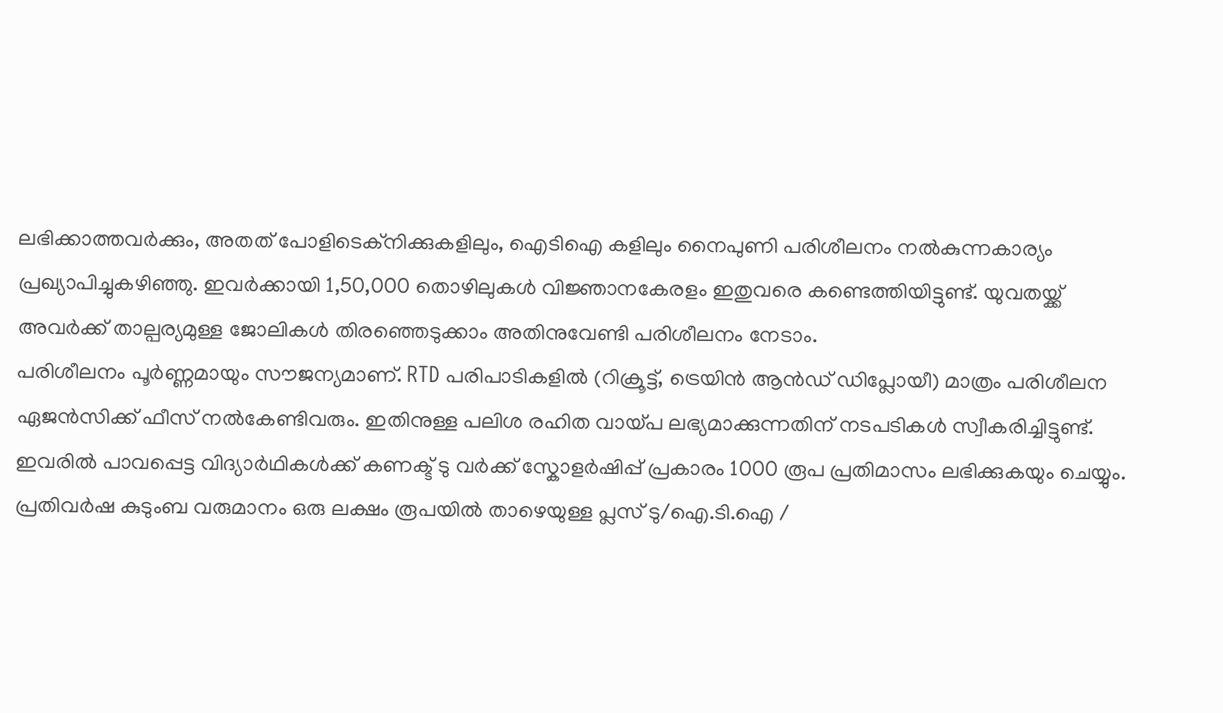ലഭിക്കാത്തവർക്കും, അതത് പോളിടെക്നിക്കുകളിലും, ഐടിഐ കളിലും നൈപുണി പരിശീലനം നൽകുന്നകാര്യം പ്രഖ്യാപിച്ചുകഴിഞ്ഞു. ഇവർക്കായി 1,50,000 തൊഴിലുകൾ വിജ്ഞാനകേരളം ഇതുവരെ കണ്ടെത്തിയിട്ടുണ്ട്. യുവതയ്ക്ക് അവർക്ക് താല്പര്യമുള്ള ജോലികൾ തിരഞ്ഞെടുക്കാം അതിനുവേണ്ടി പരിശീലനം നേടാം.
പരിശീലനം പൂർണ്ണമായും സൗജന്യമാണ്. RTD പരിപാടികളിൽ (റിക്രൂട്ട്, ട്രെയിൻ ആൻഡ് ഡിപ്ലോയീ) മാത്രം പരിശീലന ഏജൻസിക്ക് ഫീസ് നൽകേണ്ടിവരും. ഇതിനുള്ള പലിശ രഹിത വായ്പ ലഭ്യമാക്കുന്നതിന് നടപടികൾ സ്വീകരിച്ചിട്ടുണ്ട്. ഇവരിൽ പാവപ്പെട്ട വിദ്യാർഥികൾക്ക് കണക്ട് ടു വർക്ക് സ്കോളർഷിപ്പ് പ്രകാരം 1000 രൂപ പ്രതിമാസം ലഭിക്കുകയും ചെയ്യും.
പ്രതിവർഷ കുടുംബ വരുമാനം ഒരു ലക്ഷം രൂപയിൽ താഴെയുള്ള പ്ലസ് ടു/ഐ.ടി.ഐ /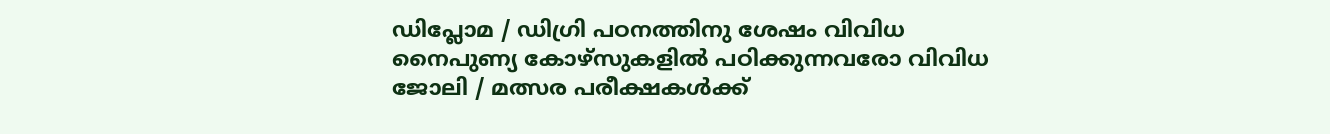ഡിപ്ലോമ / ഡിഗ്രി പഠനത്തിനു ശേഷം വിവിധ നൈപുണ്യ കോഴ്സുകളിൽ പഠിക്കുന്നവരോ വിവിധ ജോലി / മത്സര പരീക്ഷകൾക്ക്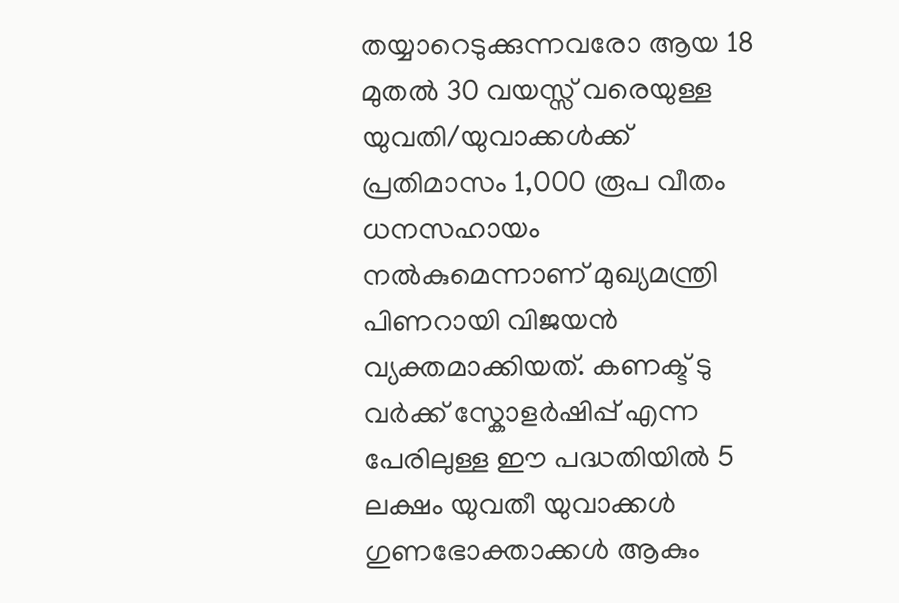തയ്യാറെടുക്കുന്നവരോ ആയ 18 മുതൽ 30 വയസ്സ് വരെയുള്ള യുവതി/യുവാക്കൾക്ക് പ്രതിമാസം 1,000 രൂപ വീതം ധനസഹായം നൽകുമെന്നാണ് മുഖ്യമന്ത്രി പിണറായി വിജയൻ വ്യക്തമാക്കിയത്. കണക്ട് ടു വർക്ക് സ്കോളർഷിപ്പ് എന്ന പേരിലുള്ള ഈ പദ്ധതിയിൽ 5 ലക്ഷം യുവതീ യുവാക്കൾ ഗുണഭോക്താക്കൾ ആകും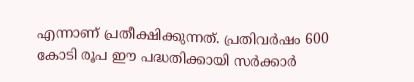എന്നാണ് പ്രതീക്ഷിക്കുന്നത്. പ്രതിവർഷം 600 കോടി രൂപ ഈ പദ്ധതിക്കായി സർക്കാർ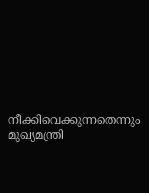നീക്കിവെക്കുന്നതെന്നും മുഖ്യമന്ത്രി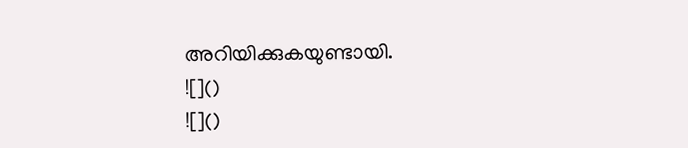അറിയിക്കുകയുണ്ടായി.
![]()
![]()